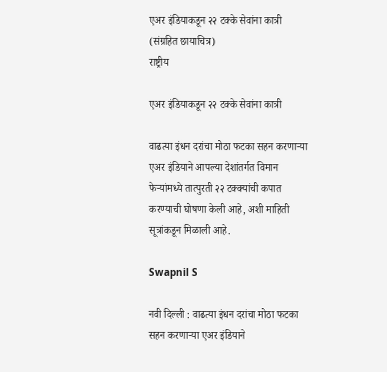एअर इंडियाकडून २२ टक्के सेवांना कात्री (संग्रहित छायाचित्र)
राष्ट्रीय

एअर इंडियाकडून २२ टक्के सेवांना कात्री

वाढत्या इंधन दरांचा मोठा फटका सहन करणाऱ्या एअर इंडियाने आपल्या देशांतर्गत विमान फेऱ्यांमध्ये तात्पुरती २२ टक्क्यांची कपात करण्याची घोषणा केली आहे, अशी माहिती सूत्रांकडून मिळाली आहे.

Swapnil S

नवी दिल्ली : वाढत्या इंधन दरांचा मोठा फटका सहन करणाऱ्या एअर इंडियाने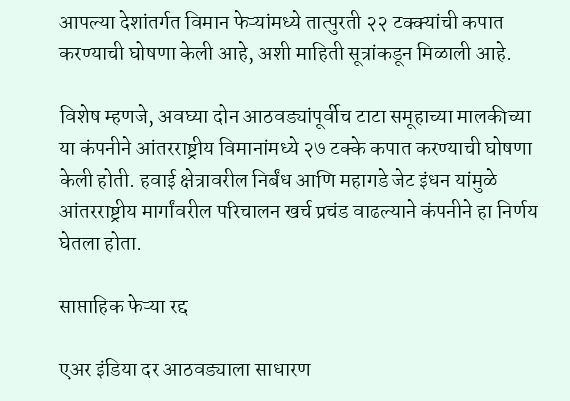आपल्या देशांतर्गत विमान फेऱ्यांमध्ये तात्पुरती २२ टक्क्यांची कपात करण्याची घोषणा केली आहे, अशी माहिती सूत्रांकडून मिळाली आहे.

विशेष म्हणजे, अवघ्या दोन आठवड्यांपूर्वीच टाटा समूहाच्या मालकीच्या या कंपनीने आंतरराष्ट्रीय विमानांमध्ये २७ टक्के कपात करण्याची घोषणा केली होती. हवाई क्षेत्रावरील निर्बंध आणि महागडे जेट इंधन यांमुळे आंतरराष्ट्रीय मार्गांवरील परिचालन खर्च प्रचंड वाढल्याने कंपनीने हा निर्णय घेतला होता.

साप्ताहिक फेऱ्या रद्द

एअर इंडिया दर आठवड्याला साधारण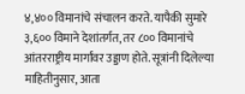४,४०० विमानांचे संचालन करते. यापैकी सुमारे ३,६०० विमाने देशांतर्गत, तर ८०० विमानांचे आंतरराष्ट्रीय मार्गांवर उड्डाण होते. सूत्रांनी दिलेल्या माहितीनुसार, आता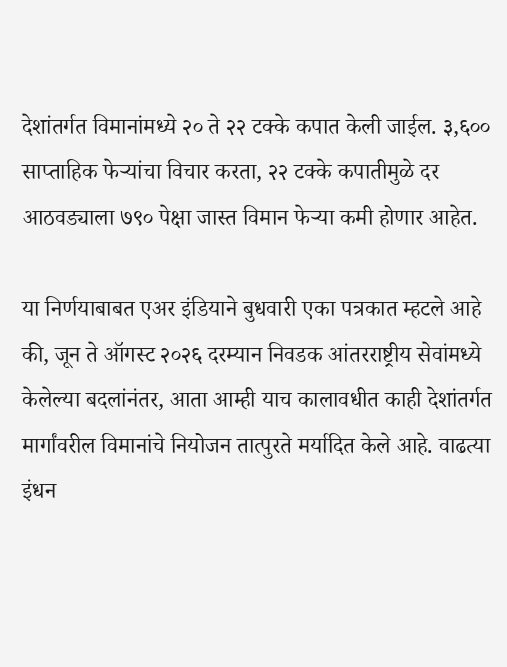देशांतर्गत विमानांमध्ये २० ते २२ टक्के कपात केली जाईल. ३,६०० साप्ताहिक फेऱ्यांचा विचार करता, २२ टक्के कपातीमुळे दर आठवड्याला ७९० पेक्षा जास्त विमान फेऱ्या कमी होणार आहेत.

या निर्णयाबाबत एअर इंडियाने बुधवारी एका पत्रकात म्हटले आहे की, जून ते ऑगस्ट २०२६ दरम्यान निवडक आंतरराष्ट्रीय सेवांमध्ये केलेल्या बदलांनंतर, आता आम्ही याच कालावधीत काही देशांतर्गत मार्गांवरील विमानांचे नियोजन तात्पुरते मर्यादित केले आहे. वाढत्या इंधन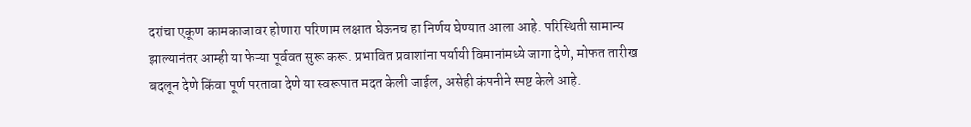दरांचा एकूण कामकाजावर होणारा परिणाम लक्षात घेऊनच हा निर्णय घेण्यात आला आहे. परिस्थिती सामान्य झाल्यानंतर आम्ही या फेऱ्या पूर्ववत सुरू करू. प्रभावित प्रवाशांना पर्यायी विमानांमध्ये जागा देणे, मोफत तारीख बदलून देणे किंवा पूर्ण परतावा देणे या स्वरूपात मदत केली जाईल, असेही कंपनीने स्पष्ट केले आहे.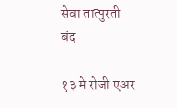सेवा तात्पुरती बंद

१३ मे रोजी एअर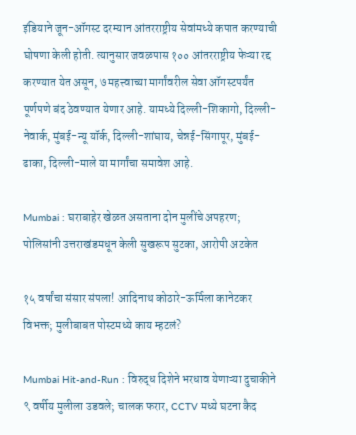इंडियाने जून-ऑगस्ट दरम्यान आंतरराष्ट्रीय सेवांमध्ये कपात करण्याची घोषणा केली होती. त्यानुसार जवळपास १०० आंतरराष्ट्रीय फेऱ्या रद्द करण्यात येत असून, ७ महत्त्वाच्या मार्गांवरील सेवा ऑगस्टपर्यंत पूर्णपणे बंद ठेवण्यात येणार आहे. यामध्ये दिल्ली-शिकागो, दिल्ली-नेवार्क, मुंबई-न्यू यॉर्क, दिल्ली-शांघाय, चेन्नई-सिंगापूर, मुंबई-ढाका, दिल्ली-माले या मार्गांचा समावेश आहे.

Mumbai : घराबाहेर खेळत असताना दोन मुलींचे अपहरण; पोलिसांनी उत्तराखंडमधून केली सुखरूप सुटका, आरोपी अटकेत

१५ वर्षांचा संसार संपला! आदिनाथ कोठारे-ऊर्मिला कानेटकर विभक्त; मुलीबाबत पोस्टमध्ये काय म्हटलं?

Mumbai Hit-and-Run : विरुद्ध दिशेने भरधाव येणाऱ्या दुचाकीने ९ वर्षीय मुलीला उडवले; चालक फरार, CCTV मध्ये घटना कैद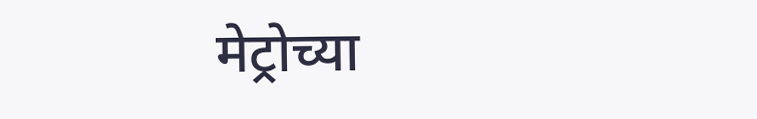मेट्रोच्या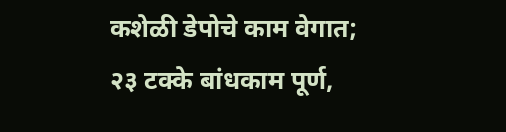कशेळी डेपोचे काम वेगात; २३ टक्के बांधकाम पूर्ण,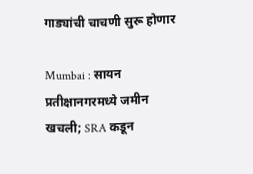गाड्यांची चाचणी सुरू होणार

Mumbai : सायन प्रतीक्षानगरमध्ये जमीन खचली; SRA कडून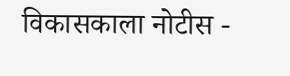विकासकाला नोटीस -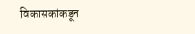विकासकांकडून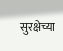सुरक्षेच्या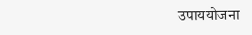उपाययोजना